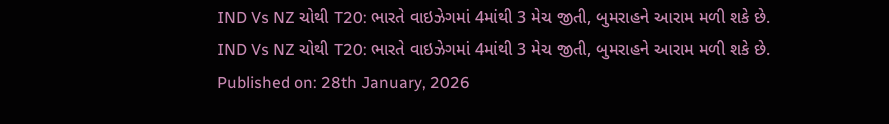IND Vs NZ ચોથી T20: ભારતે વાઇઝેગમાં 4માંથી 3 મેચ જીતી, બુમરાહને આરામ મળી શકે છે.
IND Vs NZ ચોથી T20: ભારતે વાઇઝેગમાં 4માંથી 3 મેચ જીતી, બુમરાહને આરામ મળી શકે છે.
Published on: 28th January, 2026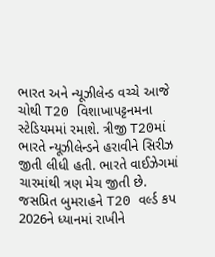ભારત અને ન્યૂઝીલેન્ડ વચ્ચે આજે ચોથી T20 વિશાખાપટ્ટનમના સ્ટેડિયમમાં રમાશે. ત્રીજી T20માં ભારતે ન્યૂઝીલેન્ડને હરાવીને સિરીઝ જીતી લીધી હતી. ભારતે વાઈઝેગમાં ચારમાંથી ત્રણ મેચ જીતી છે. જસપ્રિત બુમરાહને T20 વર્લ્ડ કપ 2026ને ધ્યાનમાં રાખીને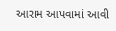આરામ આપવામાં આવી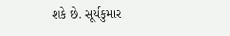શકે છે. સૂર્યકુમાર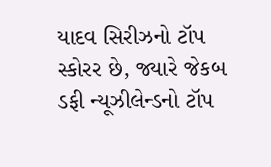યાદવ સિરીઝનો ટૉપ સ્કોરર છે, જ્યારે જેકબ ડફી ન્યૂઝીલેન્ડનો ટૉપ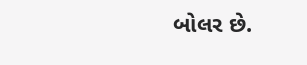બોલર છે.